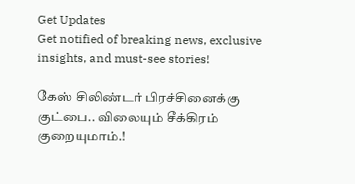Get Updates
Get notified of breaking news, exclusive insights, and must-see stories!

கேஸ் சிலிண்டர் பிரச்சினைக்கு குட்பை.. விலையும் சீக்கிரம் குறையுமாம்.!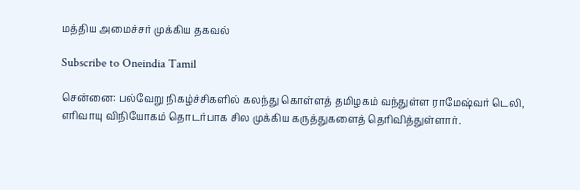மத்திய அமைச்சர் முக்கிய தகவல்

Subscribe to Oneindia Tamil

சென்னை: பல்வேறு நிகழ்ச்சிகளில் கலந்து கொள்ளத் தமிழகம் வந்துள்ள ராமேஷ்வர் டெலி, எரிவாயு விநியோகம் தொடர்பாக சில முக்கிய கருத்துகளைத் தெரிவித்துள்ளார்.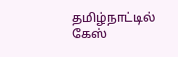தமிழ்நாட்டில் கேஸ்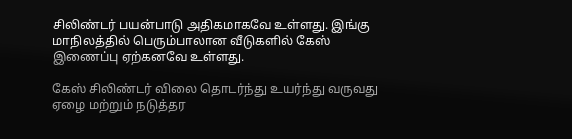சிலிண்டர் பயன்பாடு அதிகமாகவே உள்ளது. இங்கு மாநிலத்தில் பெரும்பாலான வீடுகளில் கேஸ் இணைப்பு ஏற்கனவே உள்ளது.

கேஸ் சிலிண்டர் விலை தொடர்ந்து உயர்ந்து வருவது ஏழை மற்றும் நடுத்தர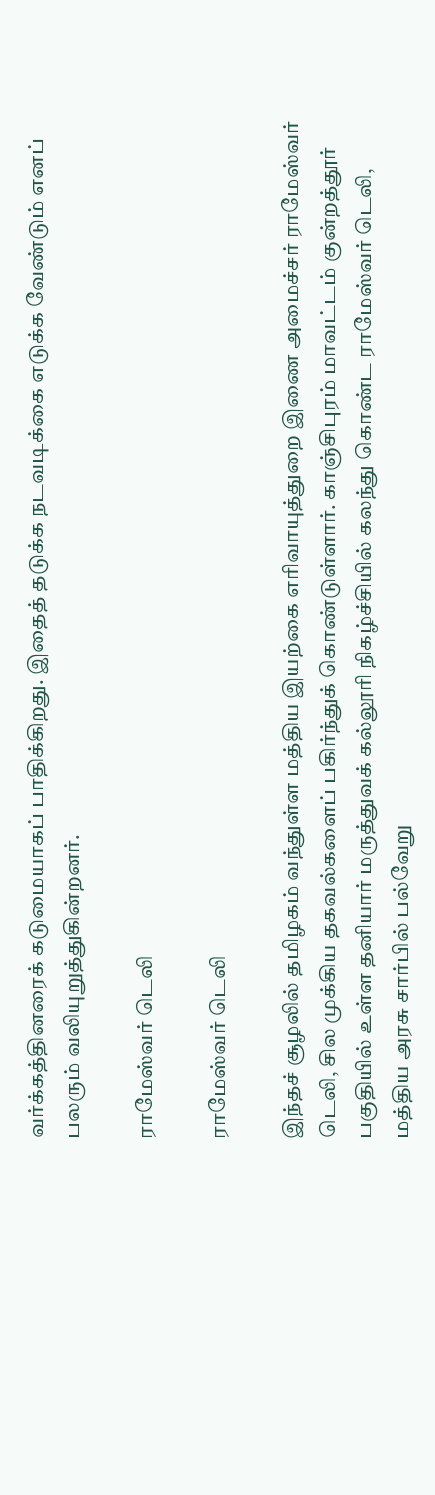வர்க்கத்தினரைக் கடுமையாகப் பாதிக்கிறது. இதைத் தடுக்க நடவடிக்கை எடுக்க வேண்டும் எனப் பலரும் வலியுறுத்துகின்றனர்.

ராமேஸ்வர் டெலி

ராமேஸ்வர் டெலி

இந்தச் சூழலில் தமிழகம் வந்துள்ள மத்திய இயற்கை எரிவாயுத்துறை இணை அமைச்சர் ராமேஸ்வர் டெலி, சில முக்கிய தகவல்களைப் பகிர்ந்துக் கொண்டுள்ளார். காஞ்சிபுரம் மாவட்டம் குன்றத்தூர் பகுதியில் உள்ள தனியார் மருத்துவக் கல்லூரி நிகழ்ச்சியில் கலந்து கொண்ட ராமேஸ்வர் டெலி, மத்திய அரசு சார்பில் பல்வேறு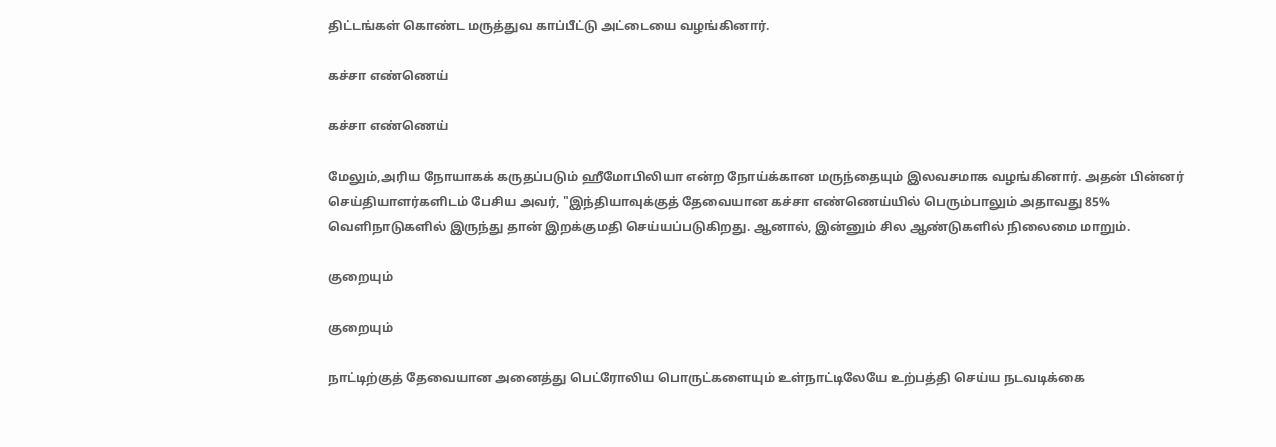திட்டங்கள் கொண்ட மருத்துவ காப்பீட்டு அட்டையை வழங்கினார்.

கச்சா எண்ணெய்

கச்சா எண்ணெய்

மேலும்,அரிய நோயாகக் கருதப்படும் ஹீமோபிலியா என்ற நோய்க்கான மருந்தையும் இலவசமாக வழங்கினார். அதன் பின்னர் செய்தியாளர்களிடம் பேசிய அவர், "இந்தியாவுக்குத் தேவையான கச்சா எண்ணெய்யில் பெரும்பாலும் அதாவது 85% வெளிநாடுகளில் இருந்து தான் இறக்குமதி செய்யப்படுகிறது. ஆனால், இன்னும் சில ஆண்டுகளில் நிலைமை மாறும்.

குறையும்

குறையும்

நாட்டிற்குத் தேவையான அனைத்து பெட்ரோலிய பொருட்களையும் உள்நாட்டிலேயே உற்பத்தி செய்ய நடவடிக்கை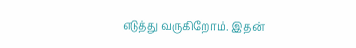எடுத்து வருகிறோம். இதன்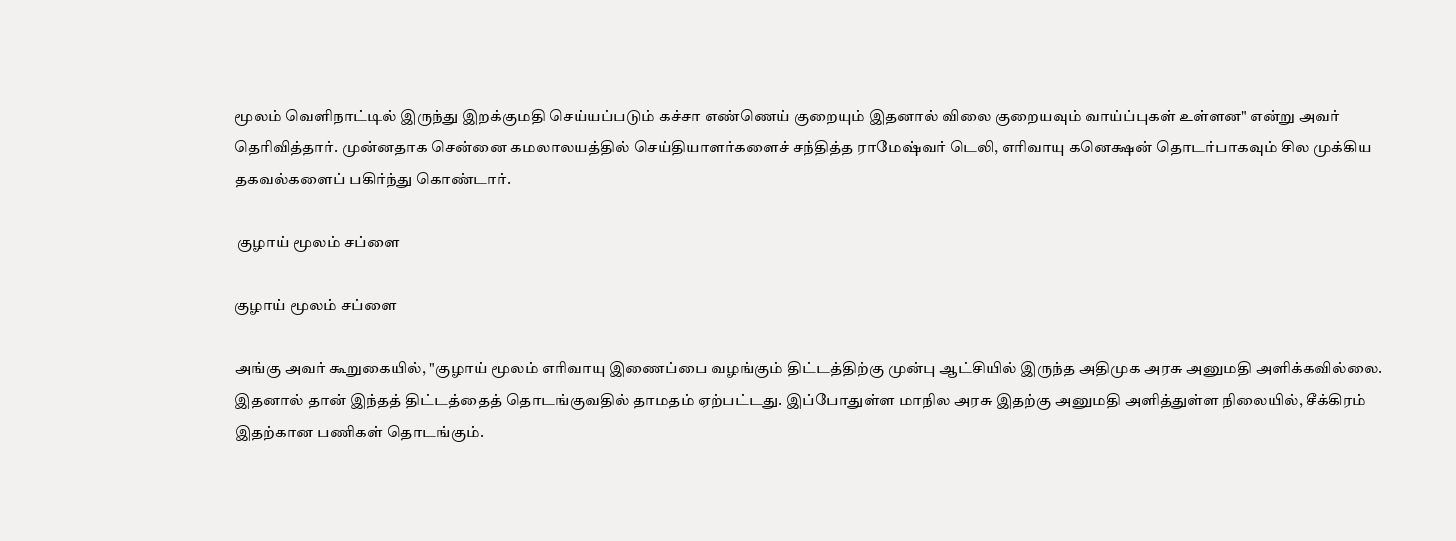மூலம் வெளிநாட்டில் இருந்து இறக்குமதி செய்யப்படும் கச்சா எண்ணெய் குறையும் இதனால் விலை குறையவும் வாய்ப்புகள் உள்ளன" என்று அவர் தெரிவித்தார். முன்னதாக சென்னை கமலாலயத்தில் செய்தியாளர்களைச் சந்தித்த ராமேஷ்வர் டெலி, எரிவாயு கனெக்ஷன் தொடர்பாகவும் சில முக்கிய தகவல்களைப் பகிர்ந்து கொண்டார்.

 குழாய் மூலம் சப்ளை

குழாய் மூலம் சப்ளை

அங்கு அவர் கூறுகையில், "குழாய் மூலம் எரிவாயு இணைப்பை வழங்கும் திட்டத்திற்கு முன்பு ஆட்சியில் இருந்த அதிமுக அரசு அனுமதி அளிக்கவில்லை. இதனால் தான் இந்தத் திட்டத்தைத் தொடங்குவதில் தாமதம் ஏற்பட்டது. இப்போதுள்ள மாநில அரசு இதற்கு அனுமதி அளித்துள்ள நிலையில், சீக்கிரம் இதற்கான பணிகள் தொடங்கும்.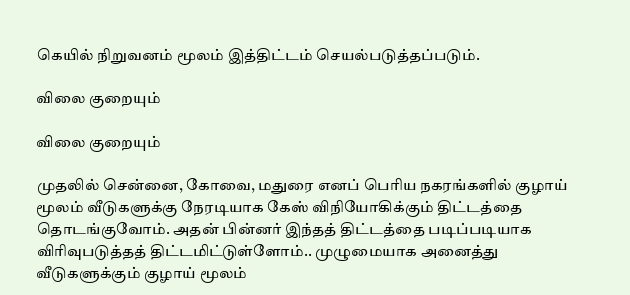கெயில் நிறுவனம் மூலம் இத்திட்டம் செயல்படுத்தப்படும்.

விலை குறையும்

விலை குறையும்

முதலில் சென்னை, கோவை, மதுரை எனப் பெரிய நகரங்களில் குழாய் மூலம் வீடுகளுக்கு நேரடியாக கேஸ் விநியோகிக்கும் திட்டத்தை தொடங்குவோம். அதன் பின்னர் இந்தத் திட்டத்தை படிப்படியாக விரிவுபடுத்தத் திட்டமிட்டுள்ளோம்.. முழுமையாக அனைத்து வீடுகளுக்கும் குழாய் மூலம்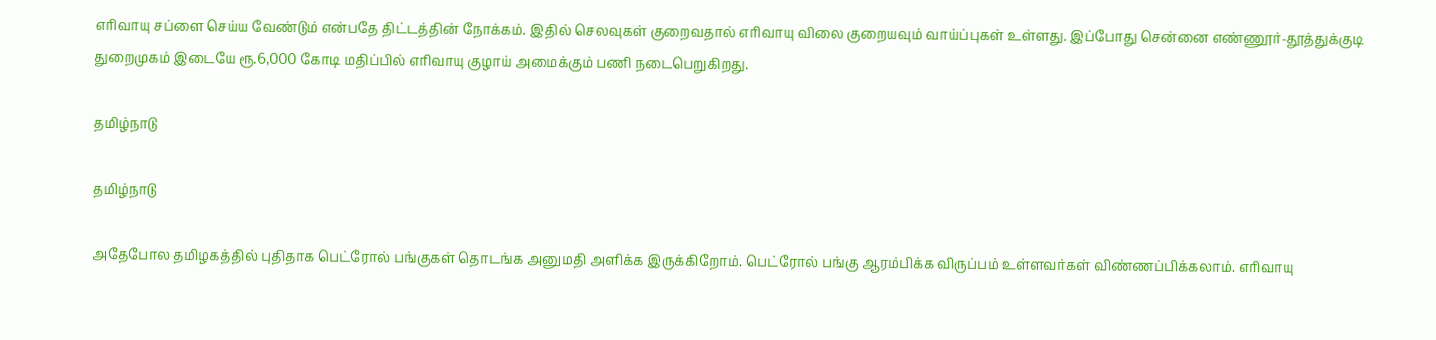எரிவாயு சப்ளை செய்ய வேண்டும் என்பதே திட்டத்தின் நோக்கம். இதில் செலவுகள் குறைவதால் எரிவாயு விலை குறையவும் வாய்ப்புகள் உள்ளது. இப்போது சென்னை எண்ணூர்-தூத்துக்குடி துறைமுகம் இடையே ரூ.6,000 கோடி மதிப்பில் எரிவாயு குழாய் அமைக்கும் பணி நடைபெறுகிறது.

தமிழ்நாடு

தமிழ்நாடு

அதேபோல தமிழகத்தில் புதிதாக பெட்ரோல் பங்குகள் தொடங்க அனுமதி அளிக்க இருக்கிறோம். பெட்ரோல் பங்கு ஆரம்பிக்க விருப்பம் உள்ளவர்கள் விண்ணப்பிக்கலாம். எரிவாயு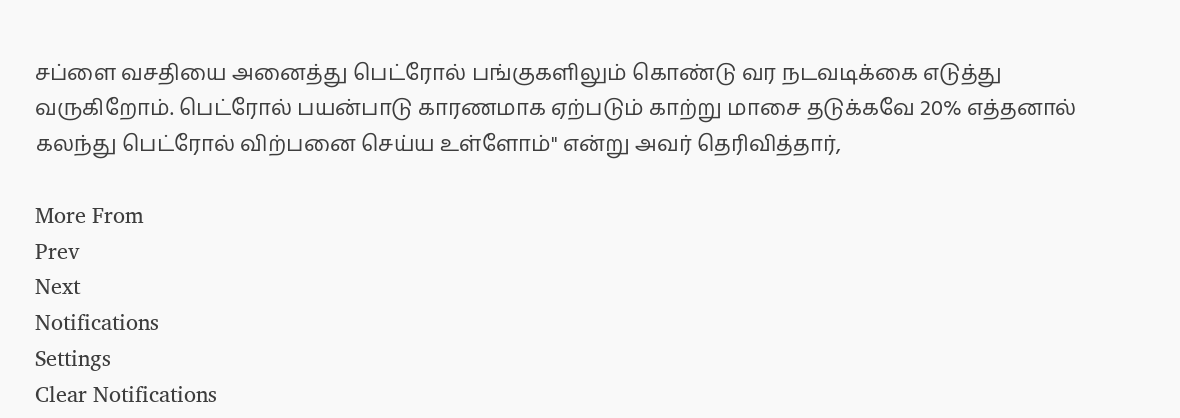சப்ளை வசதியை அனைத்து பெட்ரோல் பங்குகளிலும் கொண்டு வர நடவடிக்கை எடுத்து வருகிறோம். பெட்ரோல் பயன்பாடு காரணமாக ஏற்படும் காற்று மாசை தடுக்கவே 20% எத்தனால் கலந்து பெட்ரோல் விற்பனை செய்ய உள்ளோம்" என்று அவர் தெரிவித்தார்,

More From
Prev
Next
Notifications
Settings
Clear Notifications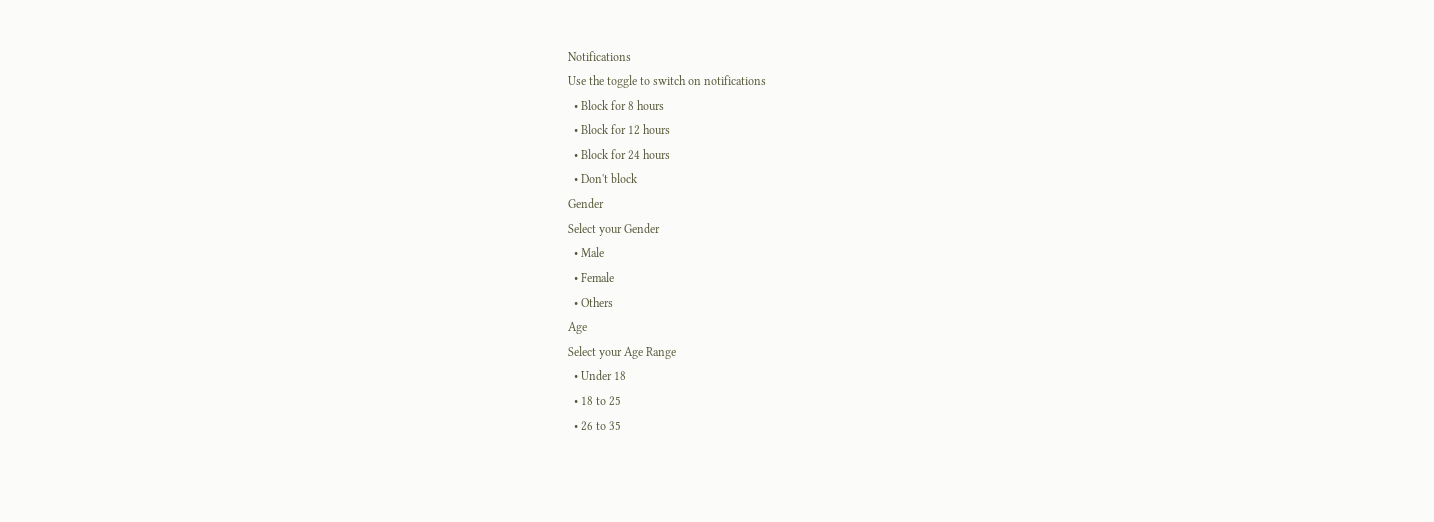Notifications
Use the toggle to switch on notifications
  • Block for 8 hours
  • Block for 12 hours
  • Block for 24 hours
  • Don't block
Gender
Select your Gender
  • Male
  • Female
  • Others
Age
Select your Age Range
  • Under 18
  • 18 to 25
  • 26 to 35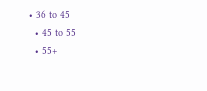• 36 to 45
  • 45 to 55
  • 55+